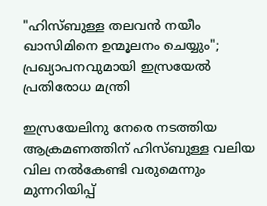"ഹിസ്ബുള്ള തലവന്‍ നയീം ഖാസിമിനെ ഉന്മൂലനം ചെയ്യും"; പ്രഖ്യാപനവുമായി ഇസ്രയേല്‍ പ്രതിരോധ മന്ത്രി

ഇസ്രയേലിനു നേരെ നടത്തിയ ആക്രമണത്തിന് ഹിസ്ബുള്ള വലിയ വില നല്‍കേണ്ടി വരുമെന്നും മുന്നറിയിപ്പ്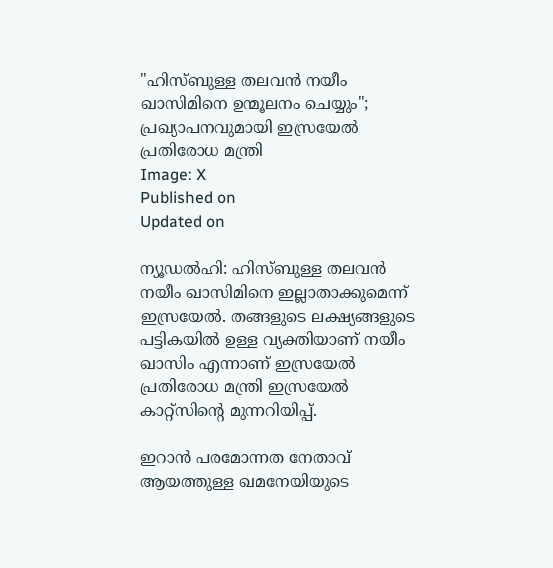"ഹിസ്ബുള്ള തലവന്‍ നയീം ഖാസിമിനെ ഉന്മൂലനം ചെയ്യും"; പ്രഖ്യാപനവുമായി ഇസ്രയേല്‍ പ്രതിരോധ മന്ത്രി
Image: X
Published on
Updated on

ന്യൂഡല്‍ഹി: ഹിസ്ബുള്ള തലവന്‍ നയീം ഖാസിമിനെ ഇല്ലാതാക്കുമെന്ന് ഇസ്രയേല്‍. തങ്ങളുടെ ലക്ഷ്യങ്ങളുടെ പട്ടികയില്‍ ഉള്ള വ്യക്തിയാണ് നയീം ഖാസിം എന്നാണ് ഇസ്രയേല്‍ പ്രതിരോധ മന്ത്രി ഇസ്രയേല്‍ കാറ്റ്‌സിന്റെ മുന്നറിയിപ്പ്.

ഇറാന്‍ പരമോന്നത നേതാവ് ആയത്തുള്ള ഖമനേയിയുടെ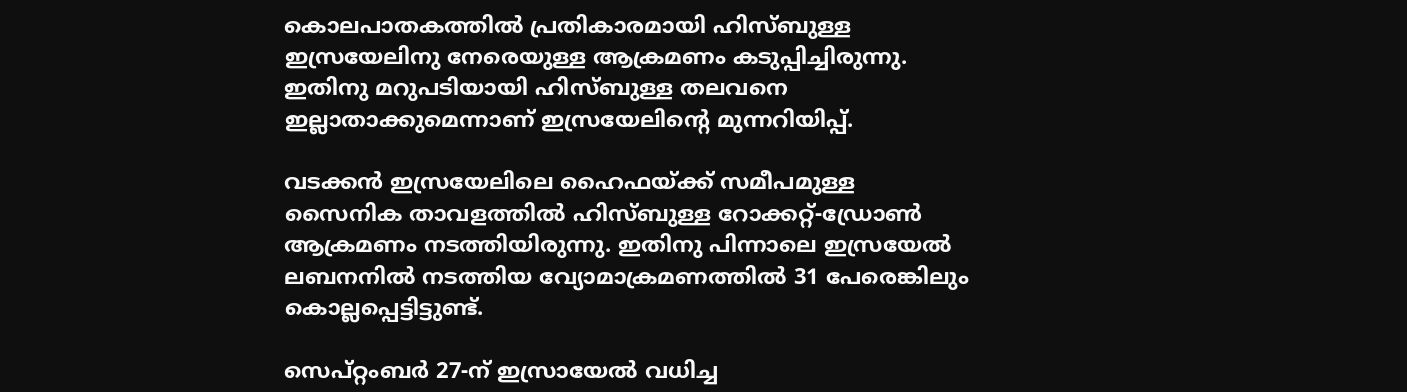കൊലപാതകത്തില്‍ പ്രതികാരമായി ഹിസ്ബുള്ള ഇസ്രയേലിനു നേരെയുള്ള ആക്രമണം കടുപ്പിച്ചിരുന്നു. ഇതിനു മറുപടിയായി ഹിസ്ബുള്ള തലവനെ ഇല്ലാതാക്കുമെന്നാണ് ഇസ്രയേലിന്റെ മുന്നറിയിപ്പ്.

വടക്കന്‍ ഇസ്രയേലിലെ ഹൈഫയ്ക്ക് സമീപമുള്ള സൈനിക താവളത്തില്‍ ഹിസ്ബുള്ള റോക്കറ്റ്-ഡ്രോണ്‍ ആക്രമണം നടത്തിയിരുന്നു. ഇതിനു പിന്നാലെ ഇസ്രയേല്‍ ലബനനില്‍ നടത്തിയ വ്യോമാക്രമണത്തില്‍ 31 പേരെങ്കിലും കൊല്ലപ്പെട്ടിട്ടുണ്ട്.

സെപ്റ്റംബര്‍ 27-ന് ഇസ്രായേല്‍ വധിച്ച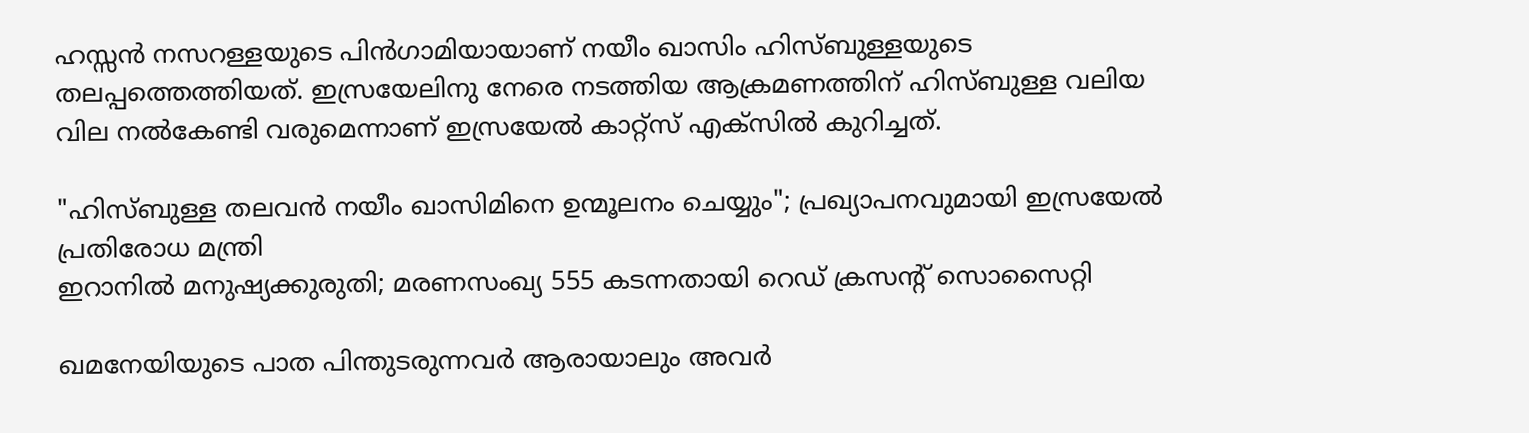ഹസ്സന്‍ നസറള്ളയുടെ പിന്‍ഗാമിയായാണ് നയീം ഖാസിം ഹിസ്ബുള്ളയുടെ തലപ്പത്തെത്തിയത്. ഇസ്രയേലിനു നേരെ നടത്തിയ ആക്രമണത്തിന് ഹിസ്ബുള്ള വലിയ വില നല്‍കേണ്ടി വരുമെന്നാണ് ഇസ്രയേല്‍ കാറ്റ്‌സ് എക്‌സില്‍ കുറിച്ചത്.

"ഹിസ്ബുള്ള തലവന്‍ നയീം ഖാസിമിനെ ഉന്മൂലനം ചെയ്യും"; പ്രഖ്യാപനവുമായി ഇസ്രയേല്‍ പ്രതിരോധ മന്ത്രി
ഇറാനിൽ മനുഷ്യക്കുരുതി; മരണസംഖ്യ 555 കടന്നതായി റെഡ് ക്രസൻ്റ് സൊസൈറ്റി

ഖമനേയിയുടെ പാത പിന്തുടരുന്നവര്‍ ആരായാലും അവര്‍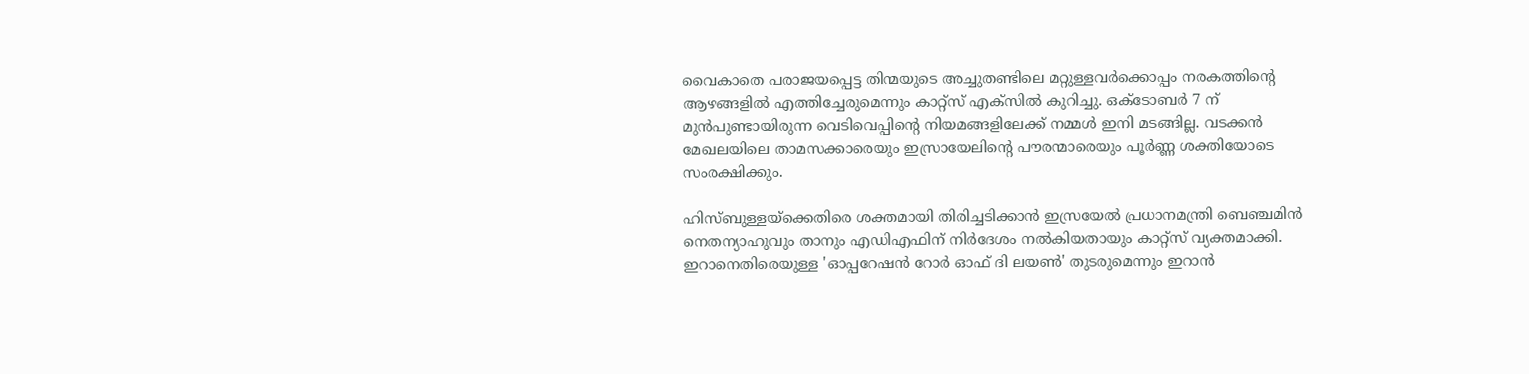വൈകാതെ പരാജയപ്പെട്ട തിന്മയുടെ അച്ചുതണ്ടിലെ മറ്റുള്ളവര്‍ക്കൊപ്പം നരകത്തിന്റെ ആഴങ്ങളില്‍ എത്തിച്ചേരുമെന്നും കാറ്റ്‌സ് എക്‌സില്‍ കുറിച്ചു. ഒക്ടോബര്‍ 7 ന് മുന്‍പുണ്ടായിരുന്ന വെടിവെപ്പിന്റെ നിയമങ്ങളിലേക്ക് നമ്മള്‍ ഇനി മടങ്ങില്ല. വടക്കന്‍ മേഖലയിലെ താമസക്കാരെയും ഇസ്രായേലിന്റെ പൗരന്മാരെയും പൂര്‍ണ്ണ ശക്തിയോടെ സംരക്ഷിക്കും.

ഹിസ്ബുള്ളയ്‌ക്കെതിരെ ശക്തമായി തിരിച്ചടിക്കാന്‍ ഇസ്രയേല്‍ പ്രധാനമന്ത്രി ബെഞ്ചമിന്‍ നെതന്യാഹുവും താനും എഡിഎഫിന് നിര്‍ദേശം നല്‍കിയതായും കാറ്റ്‌സ് വ്യക്തമാക്കി. ഇറാനെതിരെയുള്ള 'ഓപ്പറേഷന്‍ റോര്‍ ഓഫ് ദി ലയണ്‍' തുടരുമെന്നും ഇറാന്‍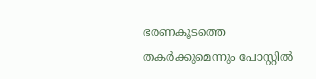ഭരണകൂടത്തെ തകര്‍ക്കുമെന്നും പോസ്റ്റില്‍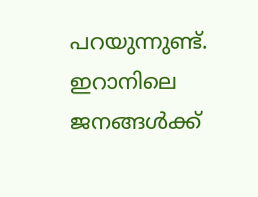പറയുന്നുണ്ട്. ഇറാനിലെ ജനങ്ങള്‍ക്ക്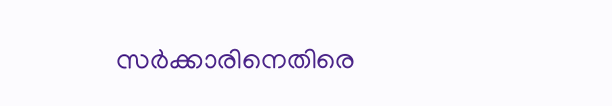സര്‍ക്കാരിനെതിരെ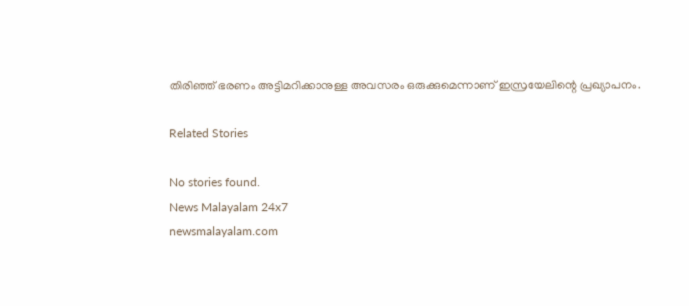തിരിഞ്ഞ് ഭരണം അട്ടിമറിക്കാനുള്ള അവസരം ഒരുക്കുമെന്നാണ് ഇസ്രയേലിന്റെ പ്രഖ്യാപനം.

Related Stories

No stories found.
News Malayalam 24x7
newsmalayalam.com